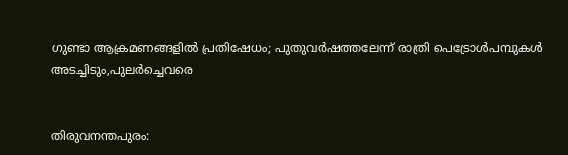ഗുണ്ടാ ആക്രമണങ്ങളിൽ പ്രതിഷേധം; പുതുവര്‍ഷത്തലേന്ന് രാത്രി പെട്രോള്‍പമ്പുകള്‍ അടച്ചിടും,പുലര്‍ച്ചെവരെ


തിരുവനന്തപുരം: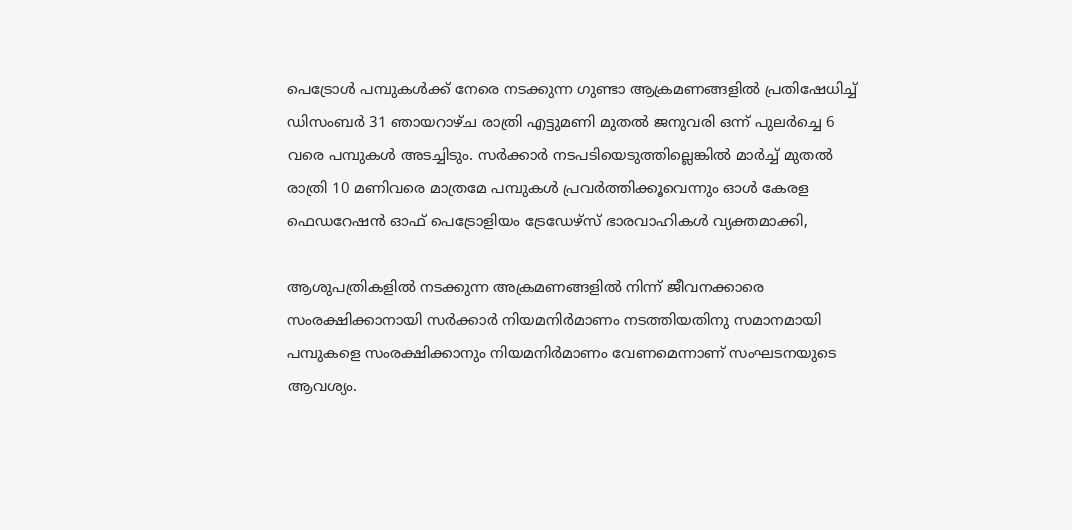പെട്രോള്‍ പമ്പുകള്‍ക്ക് നേരെ നടക്കുന്ന ഗുണ്ടാ ആക്രമണങ്ങളില്‍ പ്രതിഷേധിച്ച് ഡിസംബര്‍ 31 ഞായറാഴ്ച രാത്രി എട്ടുമണി മുതല്‍ ജനുവരി ഒന്ന് പുലര്‍ച്ചെ 6 വരെ പമ്പുകള്‍ അടച്ചിടും. സര്‍ക്കാര്‍ നടപടിയെടുത്തില്ലെങ്കില്‍ മാര്‍ച്ച് മുതല്‍ രാത്രി 10 മണിവരെ മാത്രമേ പമ്പുകള്‍ പ്രവര്‍ത്തിക്കൂവെന്നും ഓള്‍ കേരള ഫെഡറേഷന്‍ ഓഫ് പെട്രോളിയം ട്രേഡേഴ്‌സ് ഭാരവാഹികള്‍ വ്യക്തമാക്കി,

ആശുപത്രികളില്‍ നടക്കുന്ന അക്രമണങ്ങളില്‍ നിന്ന് ജീവനക്കാരെ സംരക്ഷിക്കാനായി സര്‍ക്കാര്‍ നിയമനിര്‍മാണം നടത്തിയതിനു സമാനമായി പമ്പുകളെ സംരക്ഷിക്കാനും നിയമനിര്‍മാണം വേണമെന്നാണ് സംഘടനയുടെ ആവശ്യം.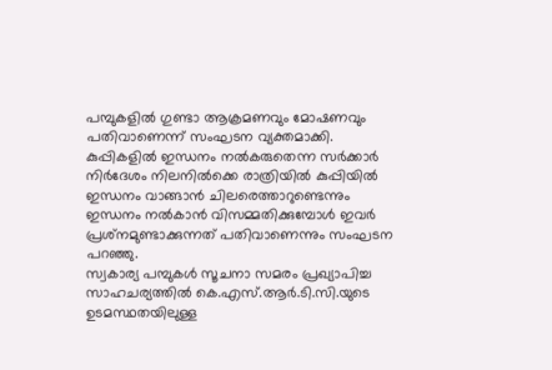പമ്പുകളില്‍ ഗുണ്ടാ ആക്രമണവും മോഷണവും പതിവാണെന്ന് സംഘടന വ്യക്തമാക്കി. കുപ്പികളില്‍ ഇന്ധനം നല്‍കരുതെന്ന സര്‍ക്കാര്‍ നിര്‍ദേശം നിലനില്‍ക്കെ രാത്രിയില്‍ കുപ്പിയില്‍ ഇന്ധനം വാങ്ങാന്‍ ചിലരെത്താറുണ്ടെന്നും ഇന്ധനം നല്‍കാന്‍ വിസമ്മതിക്കുമ്പോള്‍ ഇവര്‍ പ്രശ്‌നമുണ്ടാക്കുന്നത് പതിവാണെന്നും സംഘടന പറഞ്ഞു.
സ്വകാര്യ പമ്പുകള്‍ സൂചനാ സമരം പ്രഖ്യാപിച്ച സാഹചര്യത്തില്‍ കെ.എസ്.ആര്‍.ടി.സി.യുടെ ഉടമസ്ഥതയിലുള്ള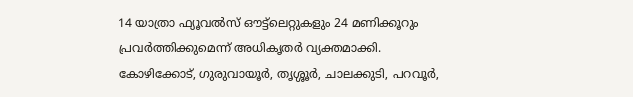14 യാത്രാ ഫ്യൂവല്‍സ് ഔട്ട്‌ലെറ്റുകളും 24 മണിക്കൂറും പ്രവര്‍ത്തിക്കുമെന്ന് അധികൃതര്‍ വ്യക്തമാക്കി. കോഴിക്കോട്, ഗുരുവായൂര്‍, തൃശ്ശൂര്‍, ചാലക്കുടി, പറവൂര്‍,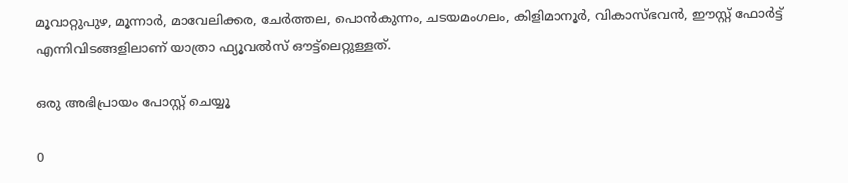മൂവാറ്റുപുഴ, മൂന്നാര്‍, മാവേലിക്കര, ചേര്‍ത്തല, പൊന്‍കുന്നം, ചടയമംഗലം, കിളിമാനൂര്‍, വികാസ്ഭവന്‍, ഈസ്റ്റ് ഫോര്‍ട്ട് എന്നിവിടങ്ങളിലാണ് യാത്രാ ഫ്യൂവല്‍സ് ഔട്ട്‌ലെറ്റുള്ളത്.

ഒരു അഭിപ്രായം പോസ്റ്റ് ചെയ്യൂ

0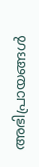അഭിപ്രായങ്ങള്‍